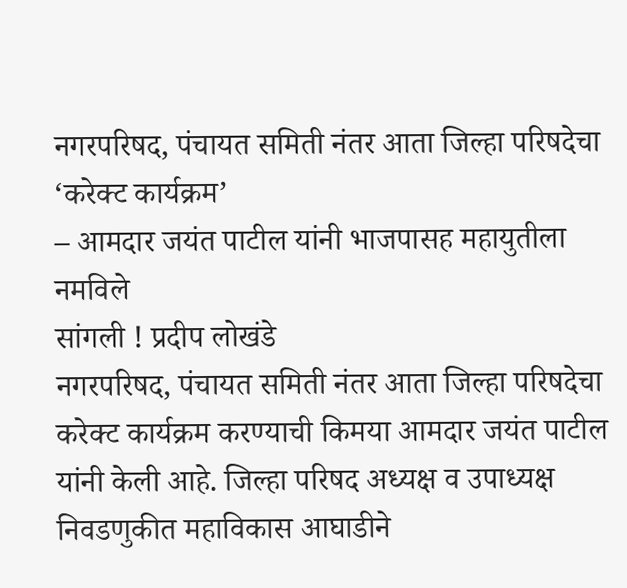नगरपरिषद, पंचायत समिती नंतर आता जिल्हा परिषदेचा ‘करेक्ट कार्यक्रम’
– आमदार जयंत पाटील यांनी भाजपासह महायुतीला नमविले
सांगली ! प्रदीप लोखंडे
नगरपरिषद, पंचायत समिती नंतर आता जिल्हा परिषदेचा करेक्ट कार्यक्रम करण्याची किमया आमदार जयंत पाटील यांनी केली आहे. जिल्हा परिषद अध्यक्ष व उपाध्यक्ष निवडणुकीत महाविकास आघाडीने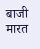बाजी मारत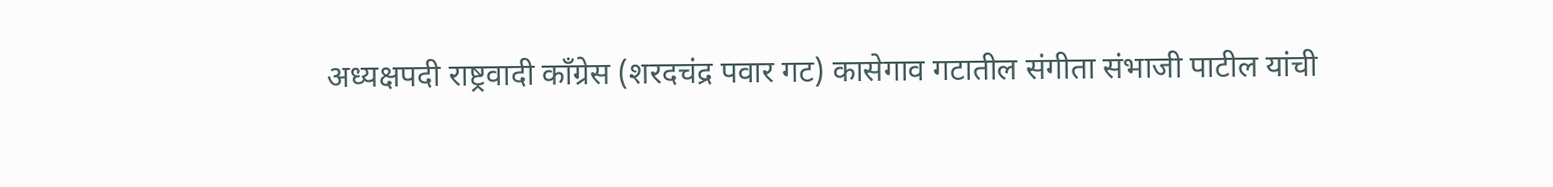अध्यक्षपदी राष्ट्रवादी काँग्रेस (शरदचंद्र पवार गट) कासेगाव गटातील संगीता संभाजी पाटील यांची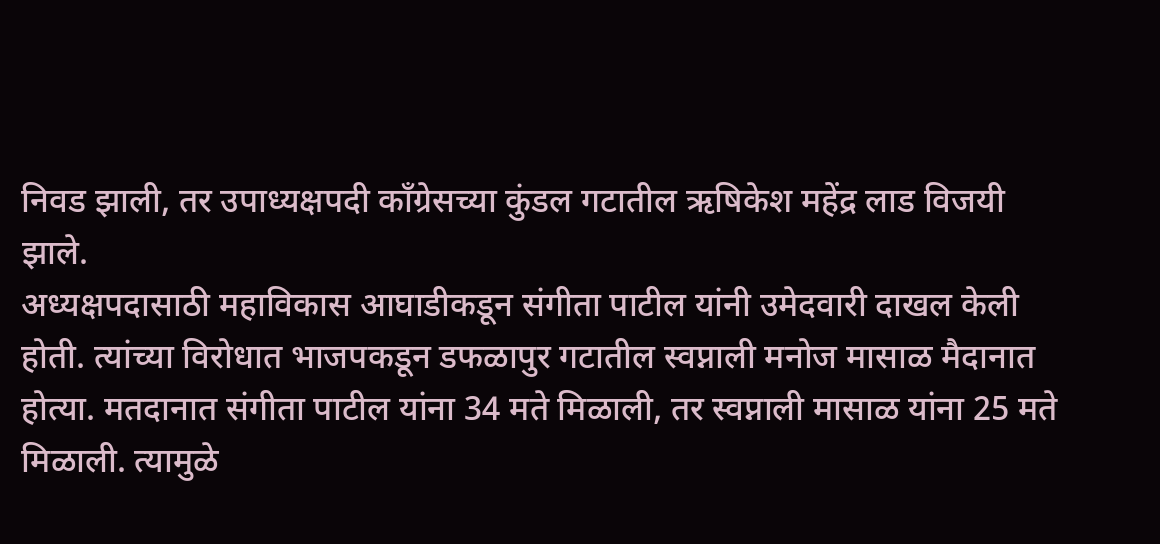निवड झाली, तर उपाध्यक्षपदी काँग्रेसच्या कुंडल गटातील ऋषिकेश महेंद्र लाड विजयी झाले.
अध्यक्षपदासाठी महाविकास आघाडीकडून संगीता पाटील यांनी उमेदवारी दाखल केली होती. त्यांच्या विरोधात भाजपकडून डफळापुर गटातील स्वप्नाली मनोज मासाळ मैदानात होत्या. मतदानात संगीता पाटील यांना 34 मते मिळाली, तर स्वप्नाली मासाळ यांना 25 मते मिळाली. त्यामुळे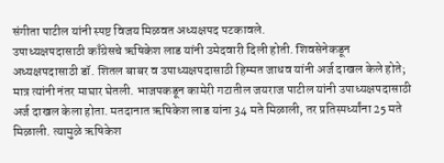संगीता पाटील यांनी स्पष्ट विजय मिळवत अध्यक्षपद पटकावले.
उपाध्यक्षपदासाठी काँग्रेसचे ऋषिकेश लाड यांनी उमेदवारी दिली होती. शिवसेनेकडून अध्यक्षपदासाठी डॉ. शितल बाबर व उपाध्यक्षपदासाठी हिम्मत जाधव यांनी अर्ज दाखल केले होते; मात्र त्यांनी नंतर माघार घेतली. भाजपकडून कामेरी गटातील जयराज पाटील यांनी उपाध्यक्षपदासाठी अर्ज दाखल केला होता. मतदानात ऋषिकेश लाड यांना 34 मते मिळाली, तर प्रतिस्पर्ध्यांना 25 मते मिळाली. त्यामुळे ऋषिकेश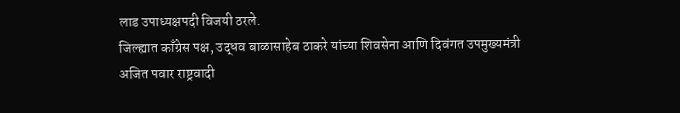लाड उपाध्यक्षपदी विजयी ठरले.
जिल्ह्यात काँग्रेस पक्ष, उद्धव बाळासाहेब ठाकरे यांच्या शिवसेना आणि दिवंगत उपमुख्यमंत्री अजित पवार राष्ट्रवादी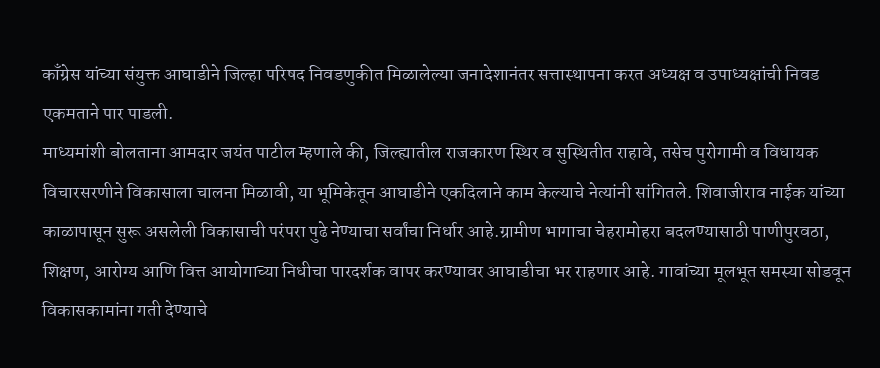काँग्रेस यांच्या संयुक्त आघाडीने जिल्हा परिषद निवडणुकीत मिळालेल्या जनादेशानंतर सत्तास्थापना करत अध्यक्ष व उपाध्यक्षांची निवड एकमताने पार पाडली.
माध्यमांशी बोलताना आमदार जयंत पाटील म्हणाले की, जिल्ह्यातील राजकारण स्थिर व सुस्थितीत राहावे, तसेच पुरोगामी व विधायक विचारसरणीने विकासाला चालना मिळावी, या भूमिकेतून आघाडीने एकदिलाने काम केल्याचे नेत्यांनी सांगितले. शिवाजीराव नाईक यांच्या काळापासून सुरू असलेली विकासाची परंपरा पुढे नेण्याचा सर्वांचा निर्धार आहे.ग्रामीण भागाचा चेहरामोहरा बदलण्यासाठी पाणीपुरवठा, शिक्षण, आरोग्य आणि वित्त आयोगाच्या निधीचा पारदर्शक वापर करण्यावर आघाडीचा भर राहणार आहे. गावांच्या मूलभूत समस्या सोडवून विकासकामांना गती देण्याचे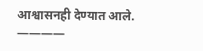आश्वासनही देण्यात आले.
————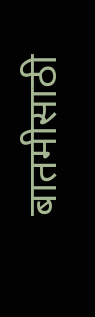बातमीसाठी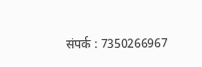संपर्क : 7350266967